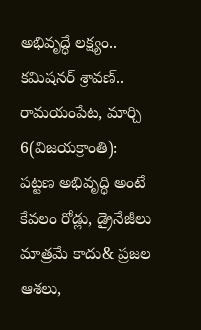అభివృద్ధే లక్ష్యం..
కమిషనర్ శ్రావణ్..
రామయంపేట, మార్చి 6(విజయక్రాంతి): పట్టణ అభివృద్ధి అంటే కేవలం రోడ్లు, డ్రైనేజీలు మాత్రమే కాదు& ప్రజల ఆశలు,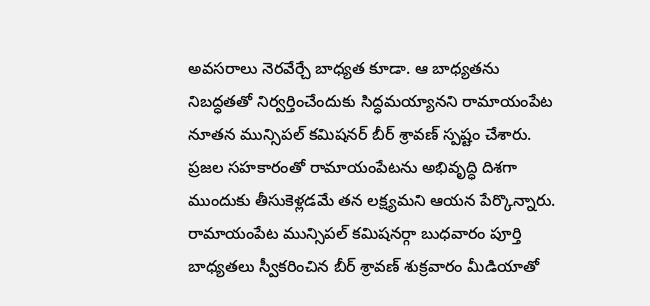అవసరాలు నెరవేర్చే బాధ్యత కూడా. ఆ బాధ్యతను నిబద్ధతతో నిర్వర్తించేందుకు సిద్ధమయ్యానని రామాయంపేట నూతన మున్సిపల్ కమిషనర్ బీర్ శ్రావణ్ స్పష్టం చేశారు. ప్రజల సహకారంతో రామాయంపేటను అభివృద్ధి దిశగా ముందుకు తీసుకెళ్లడమే తన లక్ష్యమని ఆయన పేర్కొన్నారు.
రామాయంపేట మున్సిపల్ కమిషనర్గా బుధవారం పూర్తి బాధ్యతలు స్వీకరించిన బీర్ శ్రావణ్ శుక్రవారం మీడియాతో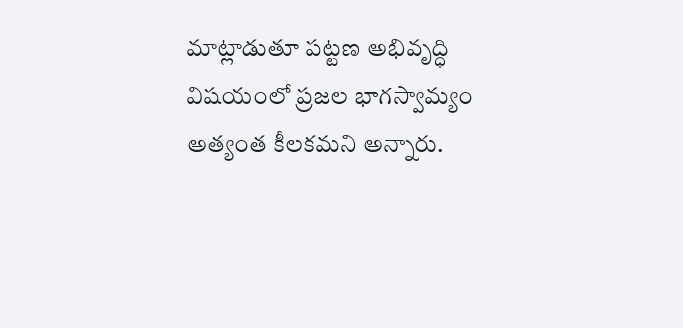మాట్లాడుతూ పట్టణ అభివృద్ధి విషయంలో ప్రజల భాగస్వామ్యం అత్యంత కీలకమని అన్నారు.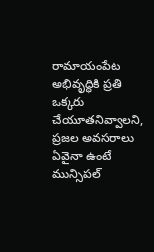రామాయంపేట అభివృద్ధికి ప్రతి ఒక్కరు చేయూతనివ్వాలని, ప్రజల అవసరాలు ఏవైనా ఉంటే మున్సిపల్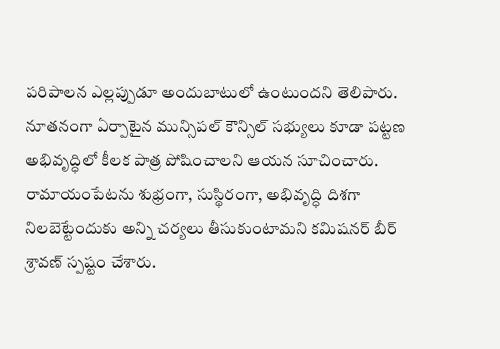పరిపాలన ఎల్లప్పుడూ అందుబాటులో ఉంటుందని తెలిపారు. నూతనంగా ఏర్పాటైన మున్సిపల్ కౌన్సిల్ సభ్యులు కూడా పట్టణ అభివృద్ధిలో కీలక పాత్ర పోషించాలని ఆయన సూచించారు. రామాయంపేటను శుభ్రంగా, సుస్థిరంగా, అభివృద్ధి దిశగా నిలబెట్టేందుకు అన్ని చర్యలు తీసుకుంటామని కమిషనర్ బీర్ శ్రావణ్ స్పష్టం చేశారు.